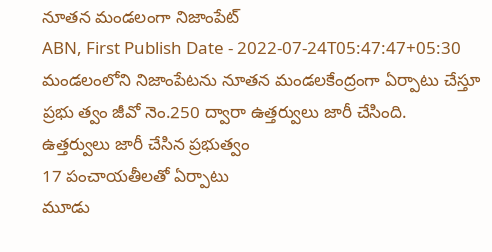నూతన మండలంగా నిజాంపేట్
ABN, First Publish Date - 2022-07-24T05:47:47+05:30
మండలంలోని నిజాంపేటను నూతన మండలకేంద్రంగా ఏర్పాటు చేస్తూ ప్రభు త్వం జీవో నెం.250 ద్వారా ఉత్తర్వులు జారీ చేసింది.
ఉత్తర్వులు జారీ చేసిన ప్రభుత్వం
17 పంచాయతీలతో ఏర్పాటు
మూడు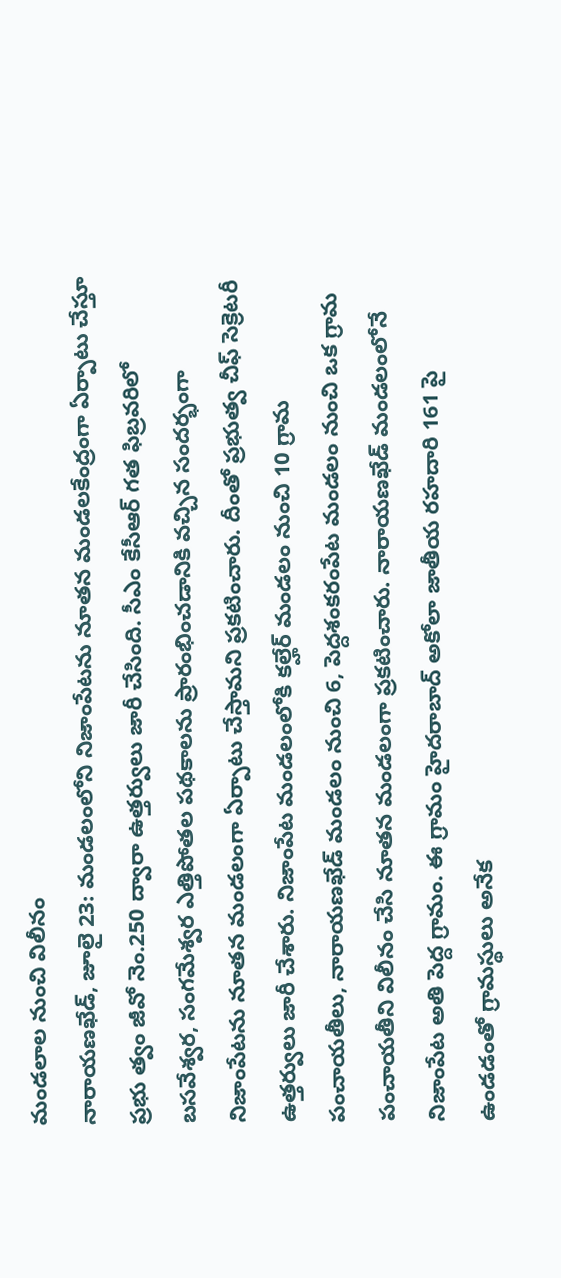మండలాల నుంచి విలీనం
నారాయణఖేడ్, జూలై 23: మండలంలోని నిజాంపేటను నూతన మండలకేంద్రంగా ఏర్పాటు చేస్తూ ప్రభు త్వం జీవో నెం.250 ద్వారా ఉత్తర్వులు జారీ చేసింది. సీఎం కేసీఆర్ గత ఫిబ్రవరిలో బసవేశ్వర, సంగమేశ్వర ఎత్తిపోతల పథకాలను ప్రారంభించడానికి వచ్చిన సందర్భంగా నిజాంపేటను నూతన మండలంగా ఏర్పాటు చేస్తామని ప్రకటించారు. దీంతో ప్రభుత్వ చీఫ్ సెక్రెటరీ ఉత్తర్వులు జారీ చేశారు. నిజాంపేట మండలంలోకి కల్హేర్ మండలం నుంచి 10 గ్రామ పంచాయతీలు, నారాయణఖేడ్ మండలం నుంచి 6, పెద్దశంకరంపేట మండలం నుంచి ఒక గ్రామ పంచాయతీని విలీనం చేసి నూతన మండలంగా ప్రకటించారు. నారాయణఖేడ్ మండలంలోనే నిజాంపేట అతి పెద్ద గ్రామం. ఈ గ్రామం హైదరాబాద్ అకోలా జాతీయ రహదారి 161 పై ఉండడంతో గ్రామస్థులు అనేక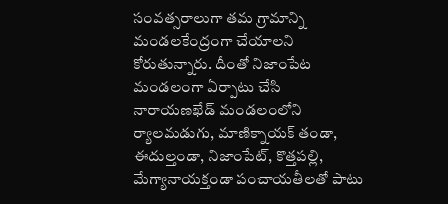సంవత్సరాలుగా తమ గ్రామాన్ని మండలకేంద్రంగా చేయాలని కోరుతున్నారు. దీంతో నిజాంపేట మండలంగా ఏర్పాటు చేసి నారాయణఖేడ్ మండలంలోని ర్యాలమడుగు, మాణిక్నాయక్ తండా, ఈదుల్తండా, నిజాంపేట్, కొత్తపల్లి, మేగ్యానాయక్తండా పంచాయతీలతో పాటు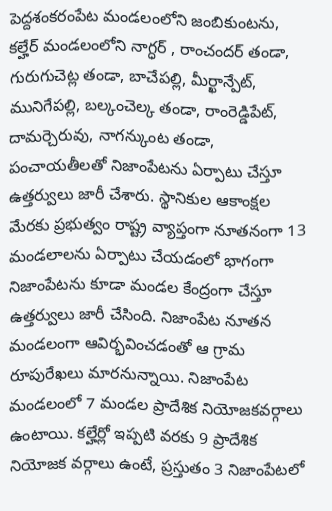పెద్దశంకరంపేట మండలంలోని జంబికుంటను, కల్హేర్ మండలంలోని నాగ్ధర్ , రాంచందర్ తండా, గురుగుచెట్ల తండా, బాచేపల్లి, మీర్ఖాన్పేట్, మునిగేపల్లి, బల్కంచెల్క తండా, రాంరెడ్డిపేట్, దామర్చెరువు, నాగన్కుంట తండా, పంచాయతీలతో నిజాంపేటను ఏర్పాటు చేస్తూ ఉత్తర్వులు జారీ చేశారు. స్థానికుల ఆకాంక్షల మేరకు ప్రభుత్వం రాష్ట్ర వ్యాప్తంగా నూతనంగా 13 మండలాలను ఏర్పాటు చేయడంలో భాగంగా నిజాంపేటను కూడా మండల కేంద్రంగా చేస్తూ ఉత్తర్వులు జారీ చేసింది. నిజాంపేట నూతన మండలంగా ఆవిర్భవించడంతో ఆ గ్రామ రూపురేఖలు మారనున్నాయి. నిజాంపేట మండలంలో 7 మండల ప్రాదేశిక నియోజకవర్గాలు ఉంటాయి. కల్హేర్లో ఇప్పటి వరకు 9 ప్రాదేశిక నియోజక వర్గాలు ఉంటే, ప్రస్తుతం 3 నిజాంపేటలో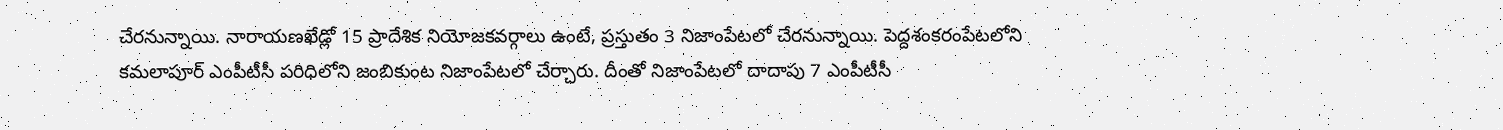చేరనున్నాయి. నారాయణఖేడ్లో 15 ప్రాదేశిక నియోజకవర్గాలు ఉంటే, ప్రస్తుతం 3 నిజాంపేటలో చేరనున్నాయి. పెద్దశంకరంపేటలోని కమలాపూర్ ఎంపీటీసీ పరిధిలోని జంబికుంట నిజాంపేటలో చేర్చారు. దీంతో నిజాంపేటలో దాదాపు 7 ఎంపీటీసీ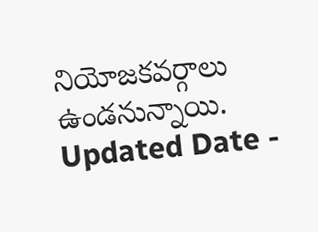నియోజకవర్గాలు ఉండనున్నాయి.
Updated Date -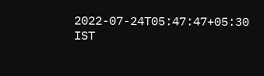2022-07-24T05:47:47+05:30 IST